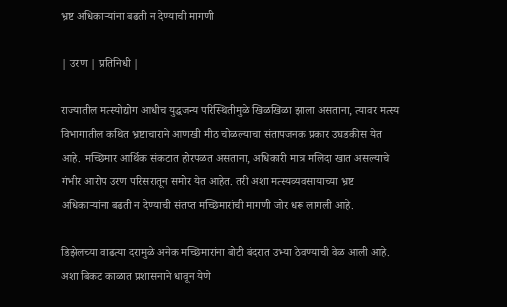भ्रष्ट अधिकाऱ्यांना बढती न देण्याची मागणी

| उरण | प्रतिनिधी |

राज्यातील मत्स्योद्योग आधीच युद्धजन्य परिस्थितीमुळे खिळखिळा झाला असताना, त्यावर मत्स्य विभागातील कथित भ्रष्टाचाराने आणखी मीठ चोळल्याचा संतापजनक प्रकार उघडकीस येत आहे. मच्छिमार आर्थिक संकटात होरपळत असताना, अधिकारी मात्र मलिदा खात असल्याचे गंभीर आरोप उरण परिसरातून समोर येत आहेत. तरी अशा मत्स्यव्यवसायाच्या भ्रष्ट अधिकाऱ्यांना बढती न देण्याची संतप्त मच्छिमारांची मागणी जोर धरू लागली आहे.

डिझेलच्या वाढत्या दरामुळे अनेक मच्छिमारांना बोटी बंदरात उभ्या ठेवण्याची वेळ आली आहे. अशा बिकट काळात प्रशासनाने धावून येणे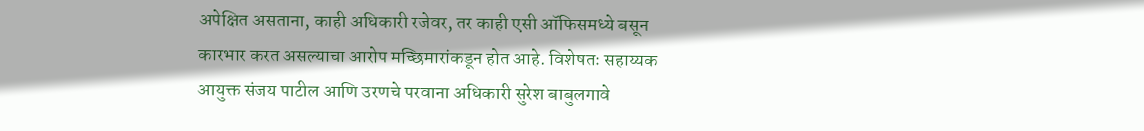अपेक्षित असताना, काही अधिकारी रजेवर, तर काही एसी ऑफिसमध्ये बसून कारभार करत असल्याचा आरोप मच्छिमारांकडून होत आहे. विशेषतः सहाय्यक आयुक्त संजय पाटील आणि उरणचे परवाना अधिकारी सुरेश बाबुलगावे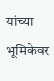यांच्या भूमिकेवर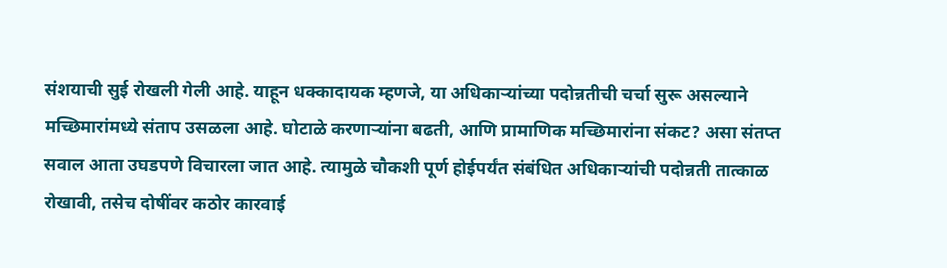संशयाची सुई रोखली गेली आहे. याहून धक्कादायक म्हणजे, या अधिकाऱ्यांच्या पदोन्नतीची चर्चा सुरू असल्याने मच्छिमारांमध्ये संताप उसळला आहे. घोटाळे करणाऱ्यांना बढती, आणि प्रामाणिक मच्छिमारांना संकट? असा संतप्त सवाल आता उघडपणे विचारला जात आहे. त्यामुळे चौकशी पूर्ण होईपर्यंत संबंधित अधिकाऱ्यांची पदोन्नती तात्काळ रोखावी, तसेच दोषींवर कठोर कारवाई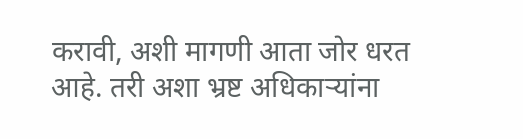करावी, अशी मागणी आता जोर धरत आहे. तरी अशा भ्रष्ट अधिकाऱ्यांना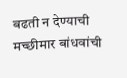बढती न देण्याची मच्छीमार बांधवांची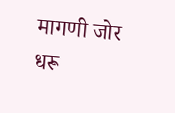मागणी जोर धरू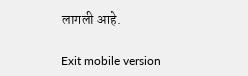लागली आहे.

Exit mobile version